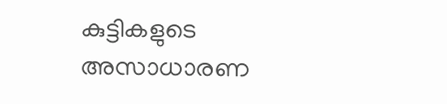കുട്ടികളുടെ അസാധാരണ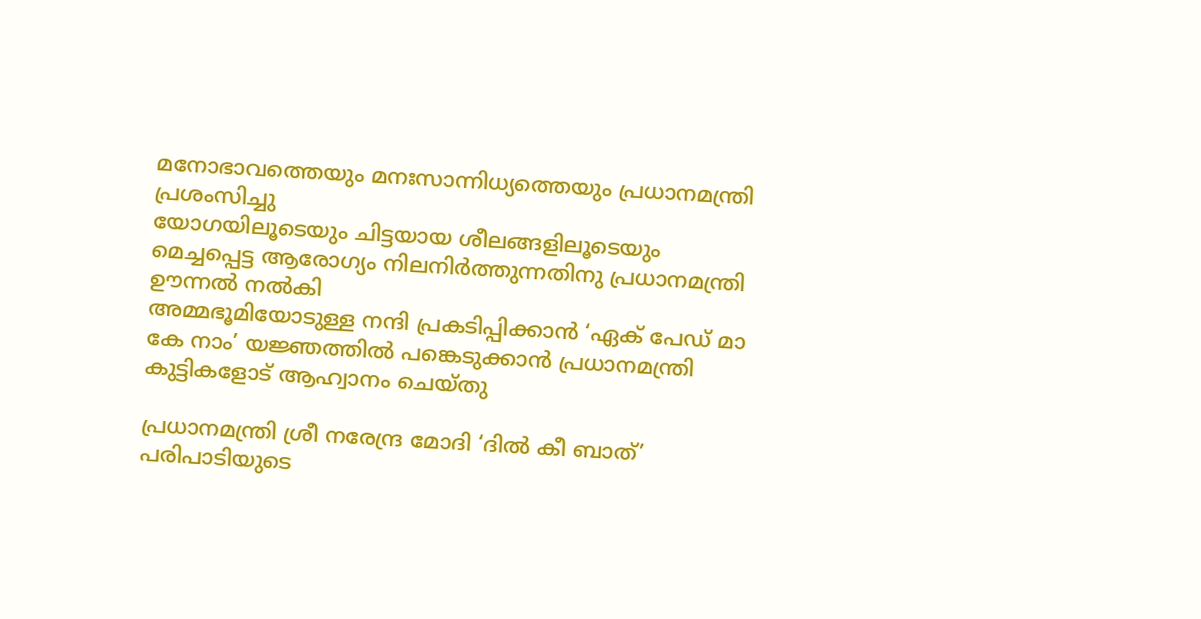മനോഭാവത്തെയും മനഃസാന്നിധ്യത്തെയും പ്രധാനമന്ത്രി പ്രശംസിച്ചു
യോഗയിലൂടെയും ചിട്ടയായ ശീലങ്ങളിലൂടെയും മെച്ചപ്പെട്ട ആരോഗ്യം നിലനിർത്തുന്നതിനു പ്രധാനമന്ത്രി ഊന്നൽ നൽകി
അമ്മഭൂമിയോടുള്ള നന്ദി പ്രകടിപ്പിക്കാൻ ‘ഏക് പേഡ് മാ കേ നാം’ യജ്ഞത്തിൽ പങ്കെടുക്കാൻ പ്രധാനമന്ത്രി കുട്ടികളോട് ആഹ്വാനം ചെയ്തു

പ്രധാനമന്ത്രി ശ്രീ നരേന്ദ്ര മോദി ‘ദിൽ കീ ബാത്’ പരിപാടിയുടെ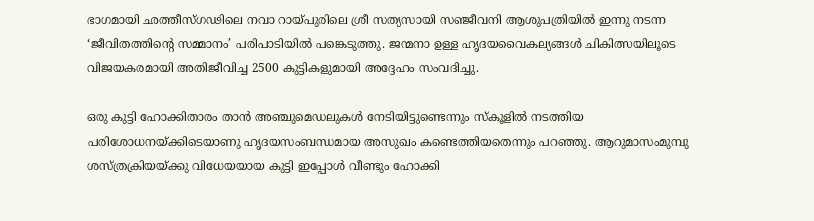ഭാഗമായി ഛത്തീസ്ഗഢിലെ നവാ റായ്പുരിലെ ശ്രീ സത്യസായി സഞ്ജീവനി ആശുപത്രിയിൽ ഇന്നു നടന്ന ‘ജീവിതത്തിന്റെ സമ്മാനം’ പരിപാടിയിൽ പങ്കെടുത്തു. ജന്മനാ ഉള്ള ഹൃദയവൈകല്യങ്ങൾ ചികിത്സയിലൂടെ വിജയകരമായി അതിജീവിച്ച 2500 കുട്ടികളുമായി അദ്ദേഹം സംവദിച്ചു.

ഒരു കുട്ടി ഹോക്കിതാരം താൻ അഞ്ചുമെഡലുകൾ നേടിയിട്ടുണ്ടെന്നും സ്കൂളിൽ നടത്തിയ പരിശോധനയ്ക്കിടെയാണു ഹൃദയസംബന്ധമായ അസുഖം കണ്ടെത്തിയതെന്നും പറഞ്ഞു. ആറുമാസംമുമ്പു ശസ്ത്രക്രിയയ്ക്കു വിധേയയായ കുട്ടി ഇപ്പോൾ വീണ്ടും ഹോക്കി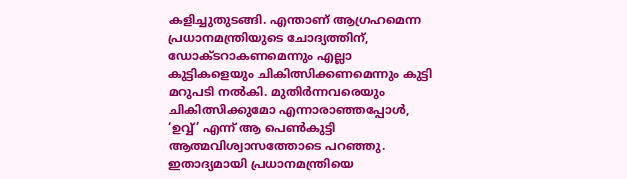കളിച്ചുതുടങ്ങി. എന്താണ് ആഗ്രഹമെന്ന പ്രധാനമന്ത്രിയുടെ ചോദ്യത്തിന്, ഡോക്ടറാകണമെന്നും എല്ലാ കുട്ടികളെയും ചികിത്സിക്കണമെന്നും കുട്ടി മറുപടി നൽകി. മുതിർന്നവരെയും ചികിത്സിക്കുമോ എന്നാരാഞ്ഞപ്പോൾ, ‘ഉവ്വ്’ എന്ന് ആ പെൺകുട്ടി ആത്മവിശ്വാസത്തോടെ പറഞ്ഞു. ഇതാദ്യമായി പ്രധാനമന്ത്രിയെ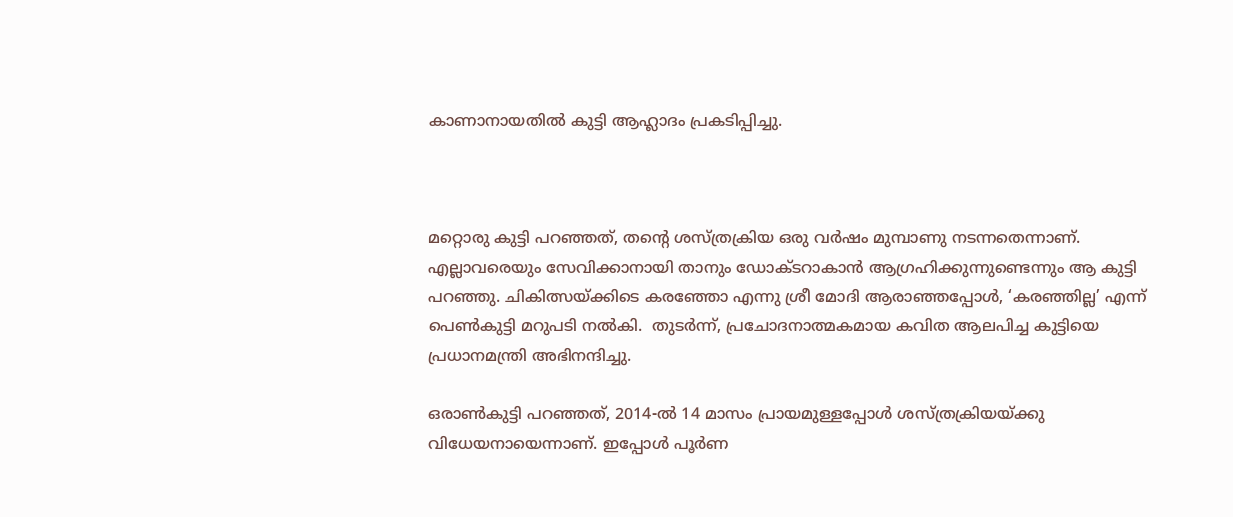കാണാനായതിൽ കുട്ടി ആഹ്ലാദം പ്രകടിപ്പിച്ചു.



മറ്റൊരു കുട്ടി പറഞ്ഞത്, തന്റെ ശസ്ത്രക്രിയ ഒരു വർഷം മുമ്പാണു നടന്നതെന്നാണ്. എല്ലാവരെയും സേവിക്കാനായി താനും ഡോക്ടറാകാൻ ആഗ്രഹിക്കുന്നുണ്ടെന്നും ആ കുട്ടി പറഞ്ഞു. ചികിത്സയ്ക്കിടെ കരഞ്ഞോ എന്നു ശ്രീ മോദി ആരാഞ്ഞപ്പോൾ, ‘കരഞ്ഞില്ല’ എന്ന് പെൺകുട്ടി മറുപടി നൽകി.  തുടർന്ന്, പ്രചോദനാത്മകമായ കവിത ആലപിച്ച കുട്ടിയെ പ്രധാനമന്ത്രി അഭിനന്ദിച്ചു.

ഒരാൺകുട്ടി പറഞ്ഞത്, 2014-ൽ 14 മാസം പ്രായമുള്ളപ്പോൾ ശസ്ത്രക്രിയയ്ക്കു വിധേയനായെന്നാണ്. ഇപ്പോൾ പൂർണ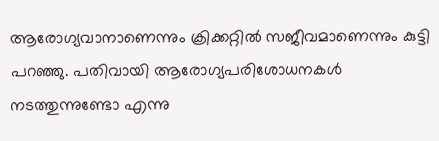ആരോഗ്യവാനാണെന്നും ക്രിക്കറ്റിൽ സജീവമാണെന്നും കുട്ടി പറഞ്ഞു. പതിവായി ആരോഗ്യപരിശോധനകൾ നടത്തുന്നുണ്ടോ എന്നു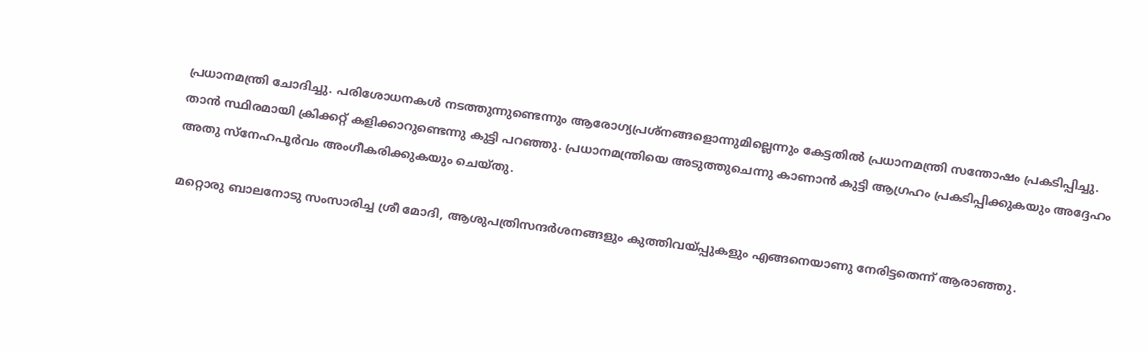പ്രധാനമന്ത്രി ചോദിച്ചു. പരിശോധനകൾ നടത്തുന്നുണ്ടെന്നും ആരോഗ്യപ്രശ്നങ്ങളൊന്നുമില്ലെന്നും കേട്ടതിൽ പ്രധാനമന്ത്രി സന്തോഷം പ്രകടിപ്പിച്ചു. താൻ സ്ഥിരമായി ക്രിക്കറ്റ് കളിക്കാറുണ്ടെന്നു കുട്ടി പറഞ്ഞു. പ്രധാനമന്ത്രിയെ അടുത്തുചെന്നു കാണാൻ കുട്ടി ആഗ്രഹം പ്രകടിപ്പിക്കുകയും അദ്ദേഹം അതു സ്നേഹപൂർവം അംഗീകരിക്കുകയും ചെയ്തു.

മറ്റൊരു ബാലനോടു സംസാരിച്ച ശ്രീ മോദി, ആശുപത്രിസന്ദർശനങ്ങളും കുത്തിവയ്പ്പുകളും എങ്ങനെയാണു നേരിട്ടതെന്ന് ആരാഞ്ഞു.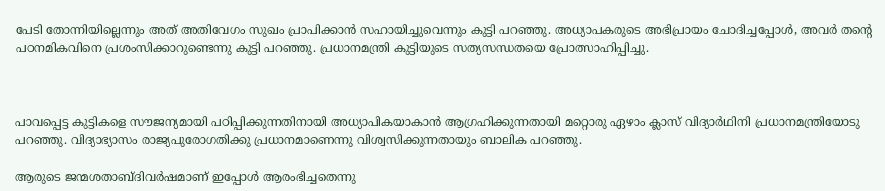പേടി തോന്നിയില്ലെന്നും അത് അതിവേഗം സുഖം പ്രാപിക്കാൻ സഹായിച്ചുവെന്നും കുട്ടി പറഞ്ഞു. അധ്യാപകരുടെ അഭിപ്രായം ചോദിച്ചപ്പോൾ, അവർ തന്റെ പഠനമികവിനെ പ്രശംസിക്കാറുണ്ടെന്നു കുട്ടി പറഞ്ഞു. പ്രധാനമന്ത്രി കുട്ടിയുടെ സത്യസന്ധതയെ പ്രോത്സാഹിപ്പിച്ചു.



പാവപ്പെട്ട കുട്ടികളെ സൗജന്യമായി പഠിപ്പിക്കുന്നതിനായി അധ്യാപികയാകാൻ ആഗ്രഹിക്കുന്നതായി മറ്റൊരു ഏഴാം ക്ലാസ് വിദ്യാർഥിനി പ്രധാനമന്ത്രിയോടു പറഞ്ഞു. വിദ്യാഭ്യാസം രാജ്യപുരോഗതിക്കു പ്രധാനമാണെന്നു വിശ്വസിക്കുന്നതായും ബാലിക പറഞ്ഞു.

ആരുടെ ജന്മശതാബ്ദിവർഷമാണ് ഇപ്പോൾ ആരംഭിച്ചതെന്നു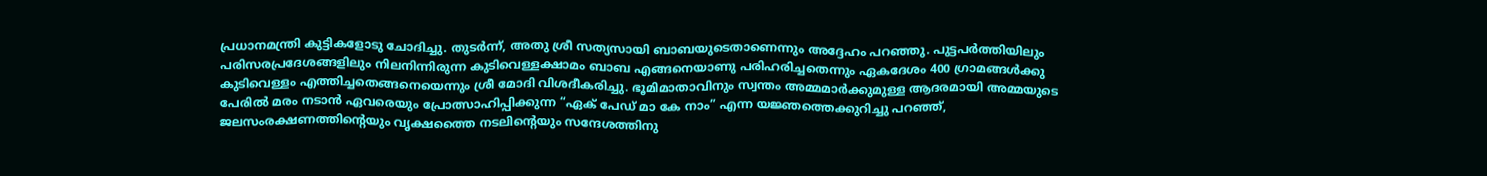പ്രധാനമന്ത്രി കുട്ടികളോടു ചോദിച്ചു. തുടർന്ന്, അതു ശ്രീ സത്യസായി ബാബയുടെതാണെന്നും അദ്ദേഹം പറഞ്ഞു. പുട്ടപർത്തിയിലും പരിസരപ്രദേശങ്ങളിലും നിലനിന്നിരുന്ന കുട‌ിവെള്ളക്ഷാമം ബാബ എങ്ങനെയാണു പരിഹരിച്ചതെന്നും ഏകദേശം 400 ഗ്രാമങ്ങൾക്കു കുടിവെള്ളം എത്തിച്ചതെങ്ങനെയെന്നും ശ്രീ മോദി വിശദീകരിച്ചു. ഭൂമിമാതാവിനും സ്വന്തം അമ്മമാർക്കുമുള്ള ആദരമായി അമ്മയുടെ പേരിൽ മരം നടാൻ ഏവരെയും പ്രോത്സാഹിപ്പിക്കുന്ന “ഏക് പേഡ് മാ കേ നാം” എന്ന യജ്ഞത്തെക്കുറിച്ചു പറഞ്ഞ്, ജലസംരക്ഷണത്തിന്റെയും വൃക്ഷത്തൈ നടലിന്റെയും സന്ദേശത്തിനു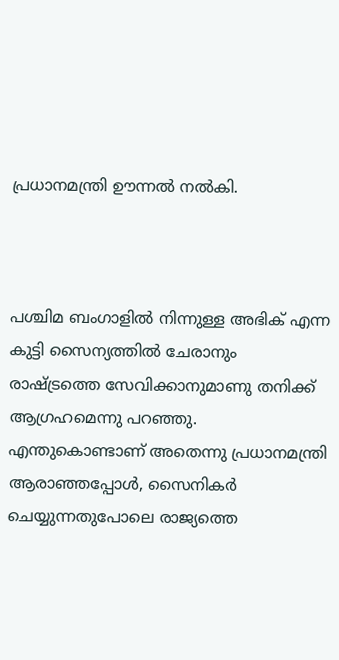പ്രധാനമന്ത്രി ഊന്നൽ നൽകി.



പശ്ചിമ ബംഗാളിൽ നിന്നുള്ള അഭിക് എന്ന കുട്ടി സൈന്യത്തിൽ ചേരാനും രാഷ്ട്രത്തെ സേവിക്കാനുമാണു തനിക്ക് ആഗ്രഹമെന്നു പറഞ്ഞു. എന്തുകൊണ്ടാണ് അതെന്നു പ്രധാനമന്ത്രി ആരാഞ്ഞപ്പോൾ, സൈനികർ ചെയ്യുന്നതുപോലെ രാജ്യത്തെ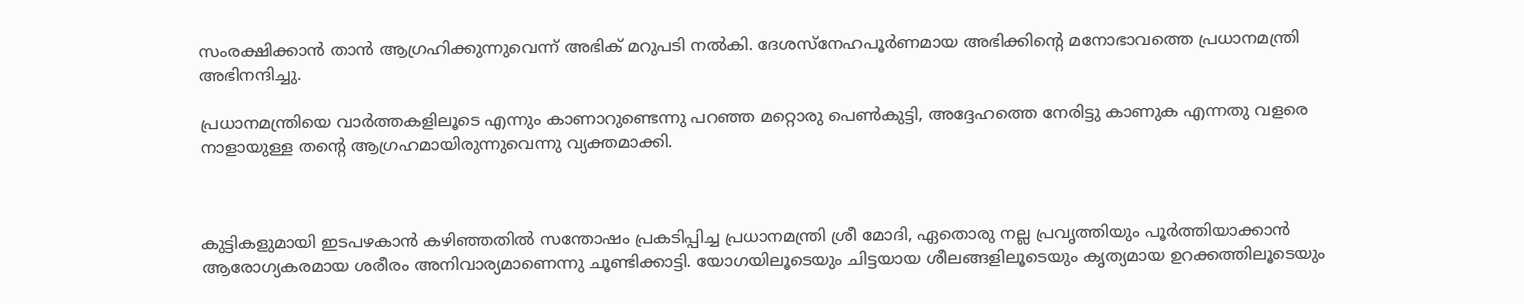സംരക്ഷിക്കാൻ താൻ ആഗ്രഹിക്കുന്നുവെന്ന് അഭിക് മറുപടി നൽകി. ദേശസ്നേഹപൂർണമായ അഭിക്കിന്റെ മനോഭാവത്തെ പ്രധാനമന്ത്രി അഭിനന്ദിച്ചു.

പ്രധാനമന്ത്രിയെ വാർത്തകളിലൂടെ എന്നും കാണാറുണ്ടെന്നു പറഞ്ഞ മറ്റൊരു പെൺകുട്ടി, അദ്ദേഹത്തെ നേരിട്ടു കാണുക എന്നതു വളരെ നാളായുള്ള തന്റെ ആഗ്രഹമായിരുന്നുവെന്നു വ്യക്തമാക്കി.



കുട്ടികളുമായി ഇടപഴകാൻ കഴിഞ്ഞതിൽ സന്തോഷം പ്രകടിപ്പിച്ച പ്രധാനമന്ത്രി ശ്രീ മോദി, ഏതൊരു നല്ല പ്രവൃത്തിയും പൂർത്തിയാക്കാൻ ആരോഗ്യകരമായ ശരീരം അനിവാര്യമാണെന്നു ചൂണ്ടിക്കാട്ടി. യോഗയിലൂടെയും ചിട്ടയായ ശീലങ്ങളിലൂടെയും കൃത്യമായ ഉറക്കത്തിലൂടെയും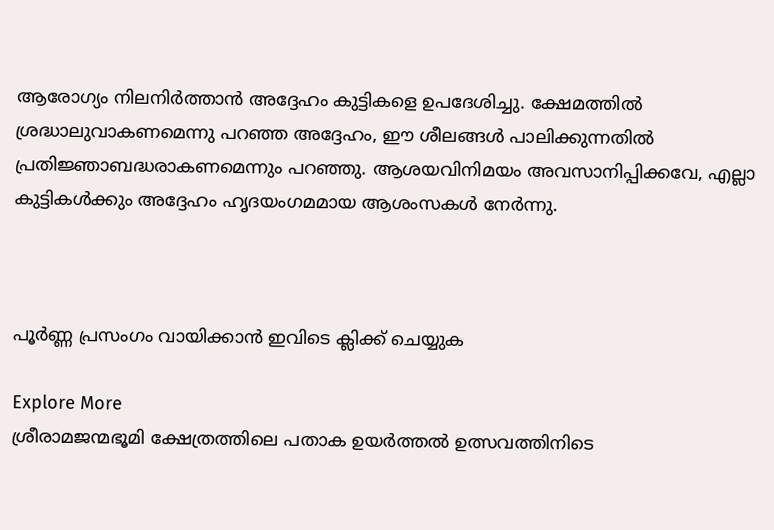ആരോഗ്യം നിലനിർത്താൻ അദ്ദേഹം കുട്ടികളെ ഉപദേശിച്ചു. ക്ഷേമത്തിൽ ശ്രദ്ധാലുവാകണമെന്നു പറഞ്ഞ അദ്ദേഹം, ഈ ശീലങ്ങൾ പാലിക്കുന്നതിൽ പ്രതിജ്ഞാബദ്ധരാകണമെന്നും പറഞ്ഞു. ആശയവിനിമയം അവസാനിപ്പിക്കവേ, എല്ലാ കുട്ടികൾക്കും അദ്ദേഹം ഹൃദയംഗമമായ ആശംസകൾ നേർന്നു.



പൂർണ്ണ പ്രസംഗം വായിക്കാൻ ഇവിടെ ക്ലിക്ക് ചെയ്യുക

Explore More
ശ്രീരാമജന്മഭൂമി ക്ഷേത്രത്തിലെ പതാക ഉയർത്തൽ ഉത്സവത്തിനിടെ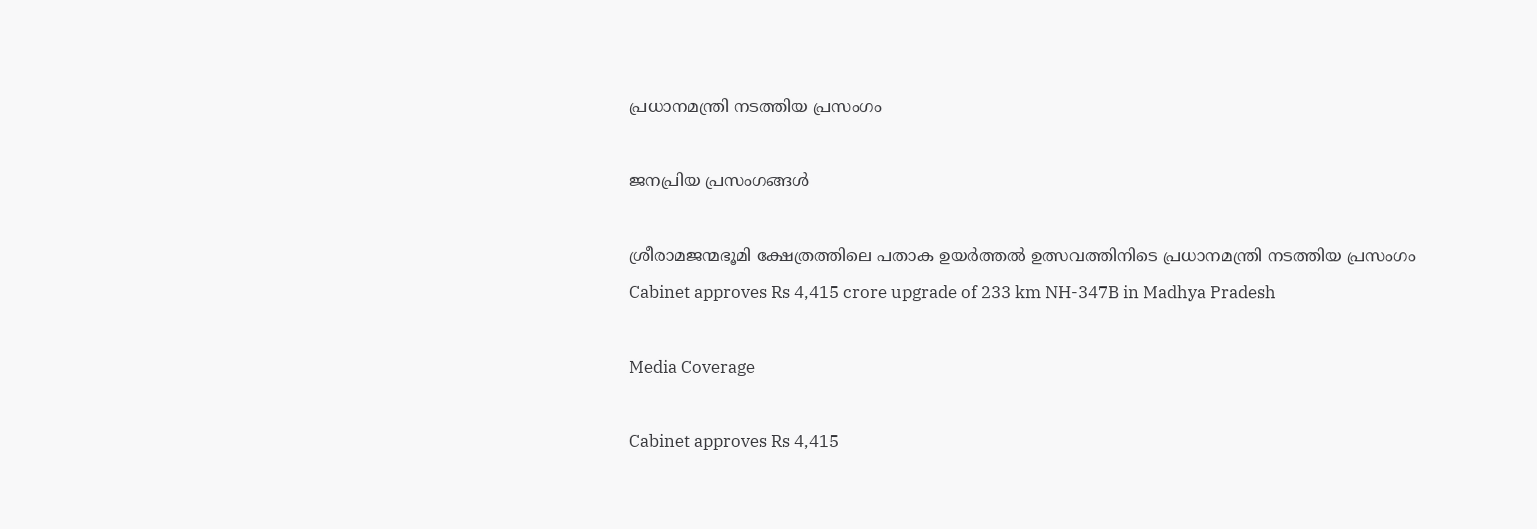പ്രധാനമന്ത്രി നടത്തിയ പ്രസംഗം

ജനപ്രിയ പ്രസംഗങ്ങൾ

ശ്രീരാമജന്മഭൂമി ക്ഷേത്രത്തിലെ പതാക ഉയർത്തൽ ഉത്സവത്തിനിടെ പ്രധാനമന്ത്രി നടത്തിയ പ്രസംഗം
Cabinet approves Rs 4,415 crore upgrade of 233 km NH-347B in Madhya Pradesh

Media Coverage

Cabinet approves Rs 4,415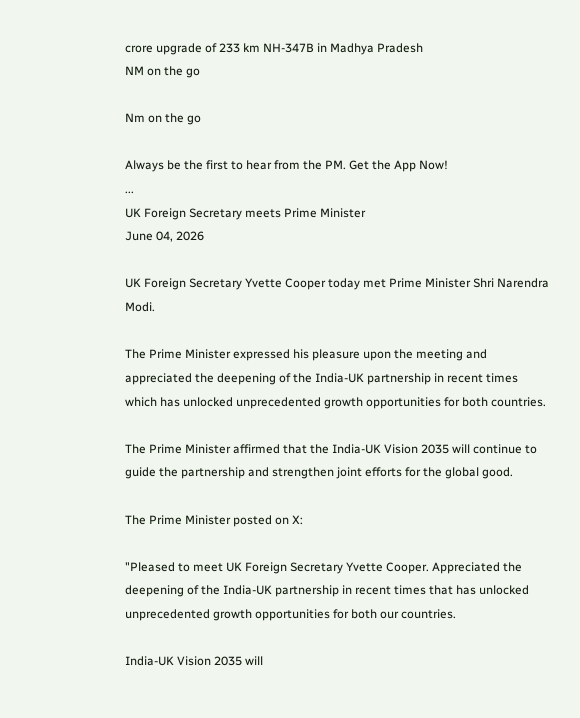crore upgrade of 233 km NH-347B in Madhya Pradesh
NM on the go

Nm on the go

Always be the first to hear from the PM. Get the App Now!
...
UK Foreign Secretary meets Prime Minister
June 04, 2026

UK Foreign Secretary Yvette Cooper today met Prime Minister Shri Narendra Modi.

The Prime Minister expressed his pleasure upon the meeting and appreciated the deepening of the India-UK partnership in recent times which has unlocked unprecedented growth opportunities for both countries.

The Prime Minister affirmed that the India-UK Vision 2035 will continue to guide the partnership and strengthen joint efforts for the global good.

The Prime Minister posted on X:

"Pleased to meet UK Foreign Secretary Yvette Cooper. Appreciated the deepening of the India-UK partnership in recent times that has unlocked unprecedented growth opportunities for both our countries.

India-UK Vision 2035 will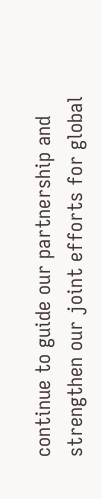continue to guide our partnership and strengthen our joint efforts for global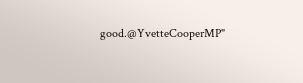good.@YvetteCooperMP"